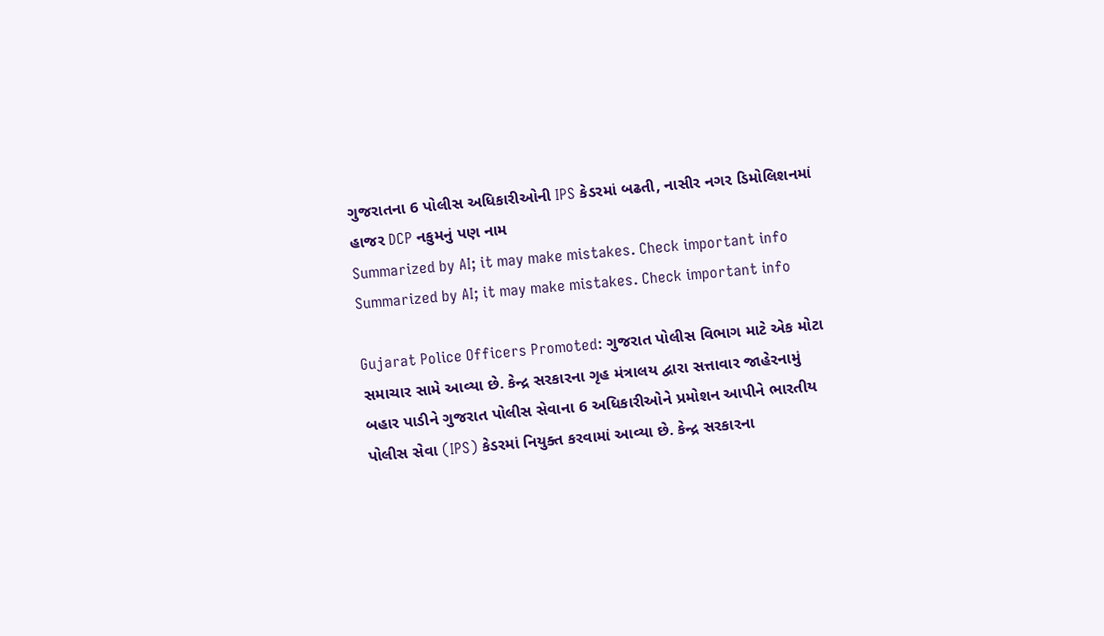ગુજરાતના 6 પોલીસ અધિકારીઓની IPS કેડરમાં બઢતી, નાસીર નગર ડિમોલિશનમાં હાજર DCP નકુમનું પણ નામ
Summarized by AI; it may make mistakes. Check important info
Summarized by AI; it may make mistakes. Check important info

Gujarat Police Officers Promoted: ગુજરાત પોલીસ વિભાગ માટે એક મોટા સમાચાર સામે આવ્યા છે. કેન્દ્ર સરકારના ગૃહ મંત્રાલય દ્વારા સત્તાવાર જાહેરનામું બહાર પાડીને ગુજરાત પોલીસ સેવાના 6 અધિકારીઓને પ્રમોશન આપીને ભારતીય પોલીસ સેવા (IPS) કેડરમાં નિયુક્ત કરવામાં આવ્યા છે. કેન્દ્ર સરકારના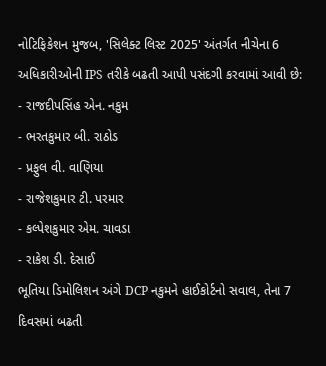નોટિફિકેશન મુજબ, 'સિલેક્ટ લિસ્ટ 2025' અંતર્ગત નીચેના 6 અધિકારીઓની IPS તરીકે બઢતી આપી પસંદગી કરવામાં આવી છે:
- રાજદીપસિંહ એન. નકુમ
- ભરતકુમાર બી. રાઠોડ
- પ્રફુલ વી. વાણિયા
- રાજેશકુમાર ટી. પરમાર
- કલ્પેશકુમાર એમ. ચાવડા
- રાકેશ ડી. દેસાઈ
ભૂતિયા ડિમોલિશન અંગે DCP નકુમને હાઈકોર્ટનો સવાલ, તેના 7 દિવસમાં બઢતી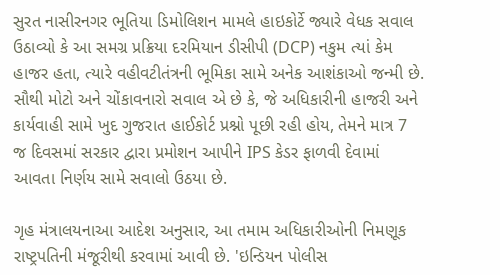સુરત નાસીરનગર ભૂતિયા ડિમોલિશન મામલે હાઇકોર્ટે જ્યારે વેધક સવાલ ઉઠાવ્યો કે આ સમગ્ર પ્રક્રિયા દરમિયાન ડીસીપી (DCP) નકુમ ત્યાં કેમ હાજર હતા, ત્યારે વહીવટીતંત્રની ભૂમિકા સામે અનેક આશંકાઓ જન્મી છે. સૌથી મોટો અને ચોંકાવનારો સવાલ એ છે કે, જે અધિકારીની હાજરી અને કાર્યવાહી સામે ખુદ ગુજરાત હાઈકોર્ટ પ્રશ્નો પૂછી રહી હોય, તેમને માત્ર 7 જ દિવસમાં સરકાર દ્વારા પ્રમોશન આપીને IPS કેડર ફાળવી દેવામાં આવતા નિર્ણય સામે સવાલો ઉઠયા છે.

ગૃહ મંત્રાલયનાઆ આદેશ અનુસાર, આ તમામ અધિકારીઓની નિમણૂક રાષ્ટ્રપતિની મંજૂરીથી કરવામાં આવી છે. 'ઇન્ડિયન પોલીસ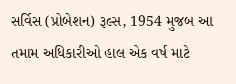સર્વિસ (પ્રોબેશન) રૂલ્સ, 1954 મુજબ આ તમામ અધિકારીઓ હાલ એક વર્ષ માટે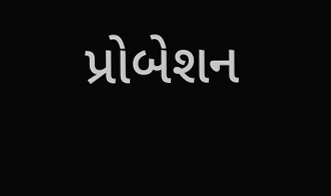પ્રોબેશન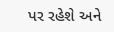પર રહેશે અને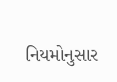નિયમોનુસાર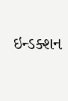ઇન્ડક્શન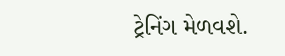ટ્રેનિંગ મેળવશે.